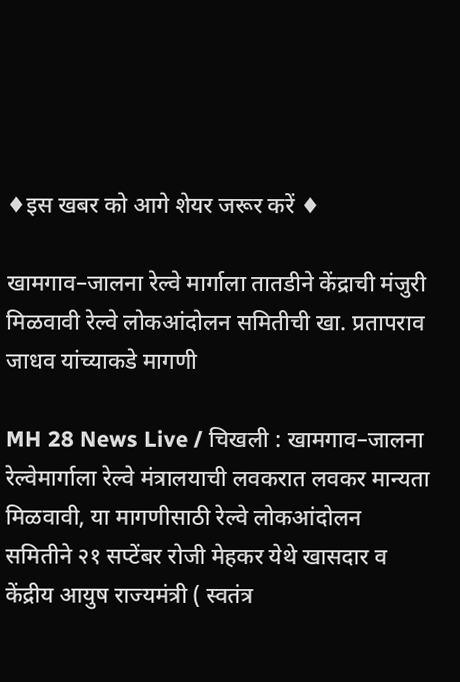♦इस खबर को आगे शेयर जरूर करें ♦

खामगाव–जालना रेल्वे मार्गाला तातडीने केंद्राची मंजुरी मिळवावी रेल्वे लोकआंदोलन समितीची खा. प्रतापराव जाधव यांच्याकडे मागणी

MH 28 News Live / चिखली : खामगाव–जालना रेल्वेमार्गाला रेल्वे मंत्रालयाची लवकरात लवकर मान्यता मिळवावी, या मागणीसाठी रेल्वे लोकआंदोलन समितीने २१ सप्टेंबर रोजी मेहकर येथे खासदार व केंद्रीय आयुष राज्यमंत्री ( स्वतंत्र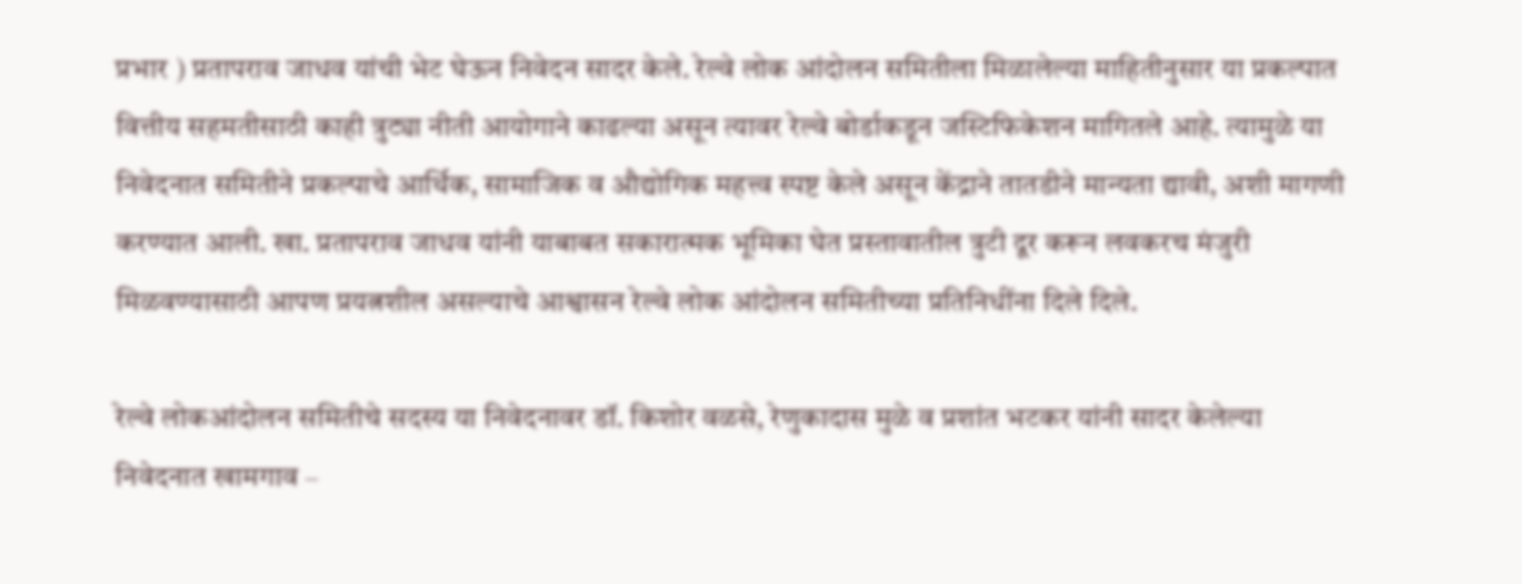प्रभार ) प्रतापराव जाधव यांची भेट घेऊन निवेदन सादर केले. रेल्वे लोक आंदोलन समितीला मिळालेल्या माहितीनुसार या प्रकल्पात वित्तीय सहमतीसाठी काही त्रुट्या नीती आयोगाने काढल्या असून त्यावर रेल्वे बोर्डाकडून जस्टिफिकेशन मागितले आहे. त्यामुळे या निवेदनात समितीने प्रकल्पाचे आर्थिक, सामाजिक व औद्योगिक महत्त्व स्पष्ट केले असून केंद्राने तातडीने मान्यता द्यावी, अशी मागणी करण्यात आली. खा. प्रतापराव जाधव यांनी याबाबत सकारात्मक भूमिका घेत प्रस्तावातील त्रुटी दूर करून लवकरच मंजुरी मिळवण्यासाठी आपण प्रयत्नशील असल्याचे आश्वासन रेल्वे लोक आंदोलन समितीच्या प्रतिनिधींना दिले दिले.

रेल्वे लोकआंदोलन समितीचे सदस्य या निवेदनावर डॉ. किशोर वळसे, रेणुकादास मुळे व प्रशांत भटकर यांनी सादर केलेल्या निवेदनात खामगाव –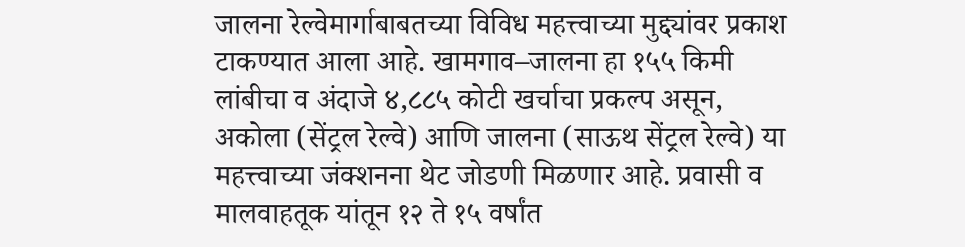जालना रेल्वेमार्गाबाबतच्या विविध महत्त्वाच्या मुद्द्यांवर प्रकाश टाकण्यात आला आहे. खामगाव–जालना हा १५५ किमी लांबीचा व अंदाजे ४,८८५ कोटी खर्चाचा प्रकल्प असून, अकोला (सेंट्रल रेल्वे) आणि जालना (साऊथ सेंट्रल रेल्वे) या महत्त्वाच्या जंक्शनना थेट जोडणी मिळणार आहे. प्रवासी व मालवाहतूक यांतून १२ ते १५ वर्षांत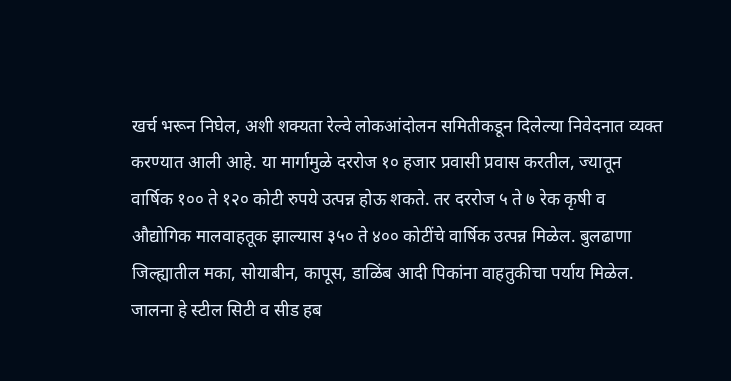खर्च भरून निघेल, अशी शक्यता रेल्वे लोकआंदोलन समितीकडून दिलेल्या निवेदनात व्यक्त करण्यात आली आहे. या मार्गामुळे दररोज १० हजार प्रवासी प्रवास करतील, ज्यातून वार्षिक १०० ते १२० कोटी रुपये उत्पन्न होऊ शकते. तर दररोज ५ ते ७ रेक कृषी व औद्योगिक मालवाहतूक झाल्यास ३५० ते ४०० कोटींचे वार्षिक उत्पन्न मिळेल. बुलढाणा जिल्ह्यातील मका, सोयाबीन, कापूस, डाळिंब आदी पिकांना वाहतुकीचा पर्याय मिळेल. जालना हे स्टील सिटी व सीड हब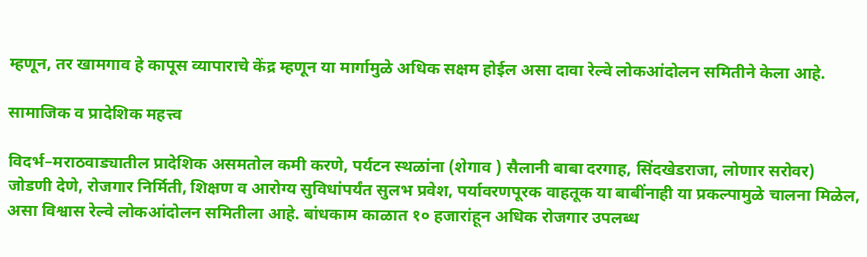म्हणून, तर खामगाव हे कापूस व्यापाराचे केंद्र म्हणून या मार्गामुळे अधिक सक्षम होईल असा दावा रेल्वे लोकआंदोलन समितीने केला आहे.

सामाजिक व प्रादेशिक महत्त्व

विदर्भ–मराठवाड्यातील प्रादेशिक असमतोल कमी करणे, पर्यटन स्थळांना (शेगाव ) सैलानी बाबा दरगाह, सिंदखेडराजा, लोणार सरोवर) जोडणी देणे, रोजगार निर्मिती, शिक्षण व आरोग्य सुविधांपर्यंत सुलभ प्रवेश, पर्यावरणपूरक वाहतूक या बाबींनाही या प्रकल्पामुळे चालना मिळेल, असा विश्वास रेल्वे लोकआंदोलन समितीला आहे. बांधकाम काळात १० हजारांहून अधिक रोजगार उपलब्ध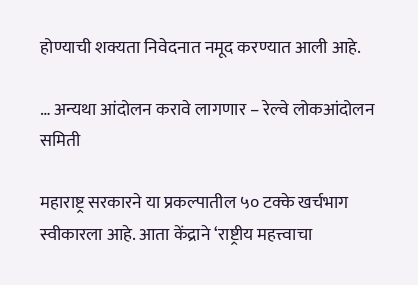होण्याची शक्यता निवेदनात नमूद करण्यात आली आहे.

… अन्यथा आंदोलन करावे लागणार – रेल्वे लोकआंदोलन समिती

महाराष्ट्र सरकारने या प्रकल्पातील ५० टक्के खर्चभाग स्वीकारला आहे. आता केंद्राने ‘राष्ट्रीय महत्त्वाचा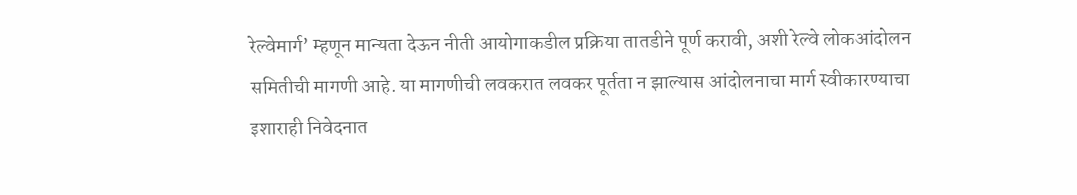रेल्वेमार्ग’ म्हणून मान्यता देऊन नीती आयोगाकडील प्रक्रिया तातडीने पूर्ण करावी, अशी रेल्वे लोकआंदोलन समितीची मागणी आहे. या मागणीची लवकरात लवकर पूर्तता न झाल्यास आंदोलनाचा मार्ग स्वीकारण्याचा इशाराही निवेदनात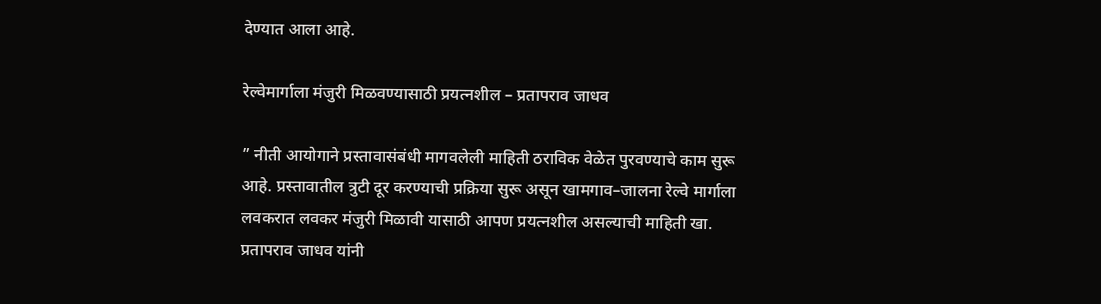देण्यात आला आहे.

रेल्वेमार्गाला मंजुरी मिळवण्यासाठी प्रयत्नशील – प्रतापराव जाधव

” नीती आयोगाने प्रस्तावासंबंधी मागवलेली माहिती ठराविक वेळेत पुरवण्याचे काम सुरू आहे. प्रस्तावातील त्रुटी दूर करण्याची प्रक्रिया सुरू असून खामगाव–जालना रेल्वे मार्गाला लवकरात लवकर मंजुरी मिळावी यासाठी आपण प्रयत्नशील असल्याची माहिती खा. प्रतापराव जाधव यांनी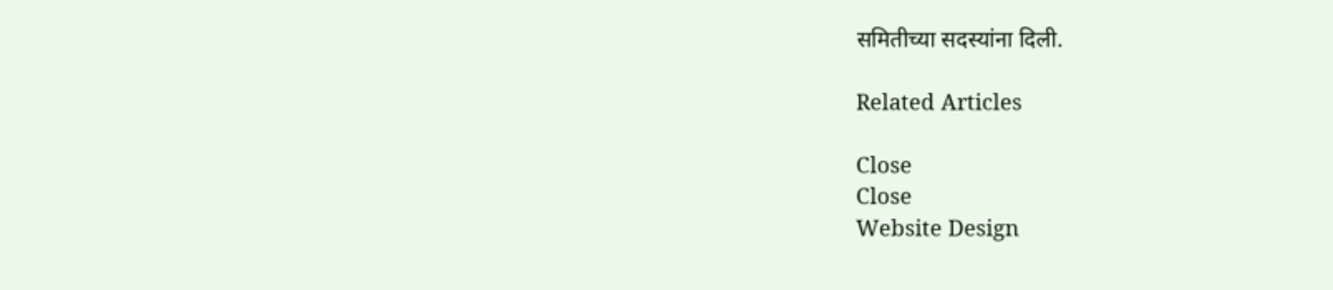समितीच्या सदस्यांना दिली.

Related Articles

Close
Close
Website Design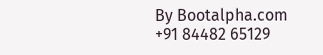By Bootalpha.com +91 84482 65129